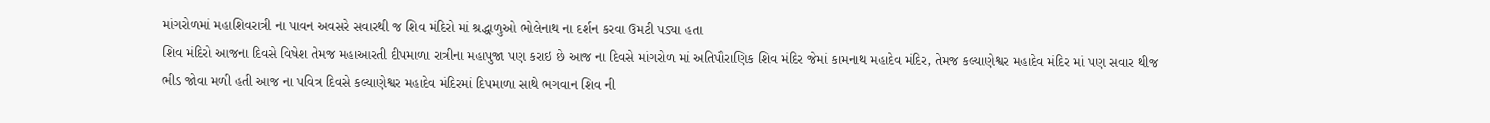માંગરોળમાં મહાશિવરાત્રી ના પાવન અવસરે સવારથી જ શિવ મંદિરો માં શ્રદ્ધાળુઓ ભોલેનાથ ના દર્શન કરવા ઉમટી પડ્યા હતા
શિવ મંદિરો આજના દિવસે વિષેશ તેમજ મહાઆરતી દીપમાળા રાત્રીના મહાપુજા પણ કરાઇ છે આજ ના દિવસે માંગરોળ માં અતિપૌરાણિક શિવ મંદિર જેમાં કામનાથ મહાદેવ મંદિર, તેમજ કલ્યાણેશ્વર મહાદેવ મંદિર માં પણ સવાર થીજ ભીડ જોવા મળી હતી આજ ના પવિત્ર દિવસે કલ્યાણેશ્વર મહાદેવ મંદિરમાં દિપમાળા સાથે ભગવાન શિવ ની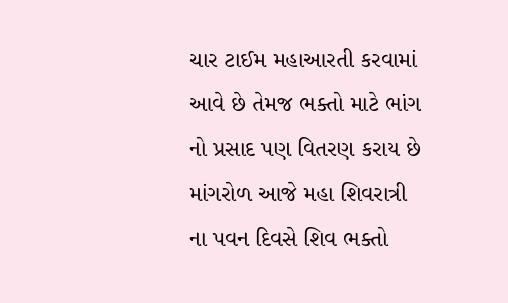ચાર ટાઈમ મહાઆરતી કરવામાં આવે છે તેમજ ભક્તો માટે ભાંગ નો પ્રસાદ પણ વિતરણ કરાય છે
માંગરોળ આજે મહા શિવરાત્રી ના પવન દિવસે શિવ ભક્તો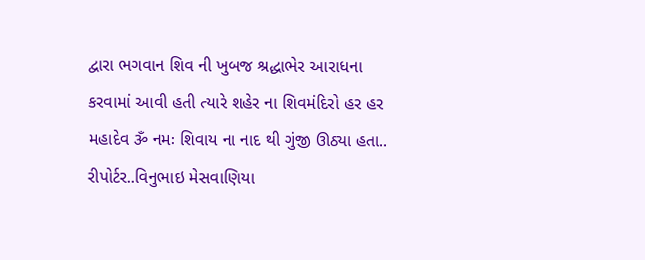દ્વારા ભગવાન શિવ ની ખુબજ શ્રદ્ધાભેર આરાધના કરવામાં આવી હતી ત્યારે શહેર ના શિવમંદિરો હર હર મહાદેવ ૐ નમઃ શિવાય ના નાદ થી ગુંજી ઊઠ્યા હતા..
રીપોર્ટર..વિનુભાઇ મેસવાણિયા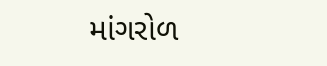માંગરોળ